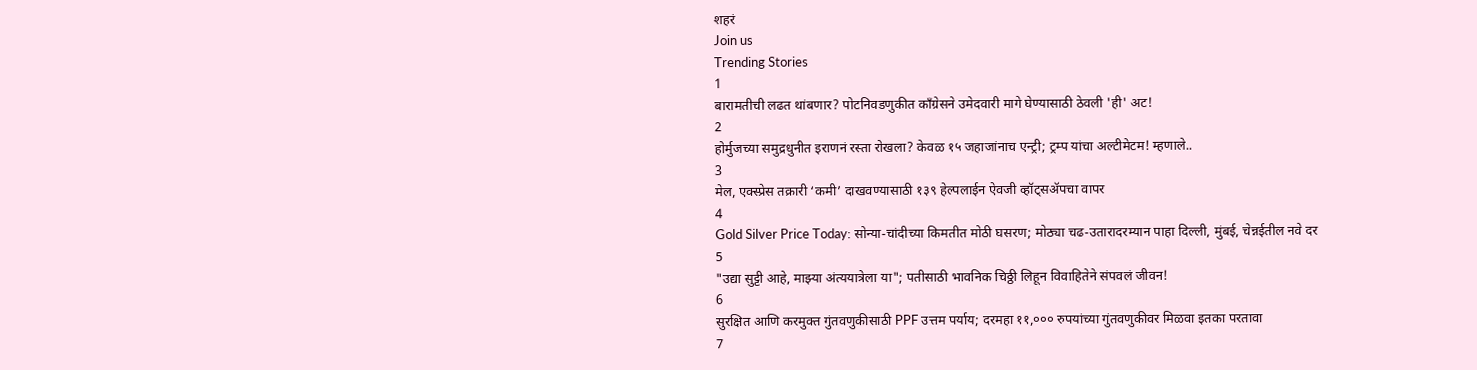शहरं
Join us
Trending Stories
1
बारामतीची लढत थांबणार? पोटनिवडणुकीत काँग्रेसने उमेदवारी मागे घेण्यासाठी ठेवली 'ही' अट!
2
होर्मुजच्या समुद्रधुनीत इराणनं रस्ता रोखला? केवळ १५ जहाजांनाच एन्ट्री; ट्रम्प यांचा अल्टीमेटम! म्हणाले..
3
मेल, एक्स्प्रेस तक्रारी ‘कमी’ दाखवण्यासाठी १३९ हेल्पलाईन ऐवजी व्हॉट्सॲपचा वापर
4
Gold Silver Price Today: सोन्या-चांदीच्या किमतीत मोठी घसरण; मोठ्या चढ-उतारादरम्यान पाहा दिल्ली, मुंबई, चेन्नईतील नवे दर
5
"उद्या सुट्टी आहे, माझ्या अंत्ययात्रेला या"; पतीसाठी भावनिक चिठ्ठी लिहून विवाहितेने संपवलं जीवन!
6
सुरक्षित आणि करमुक्त गुंतवणुकीसाठी PPF उत्तम पर्याय; दरमहा ११,००० रुपयांच्या गुंतवणुकीवर मिळवा इतका परतावा
7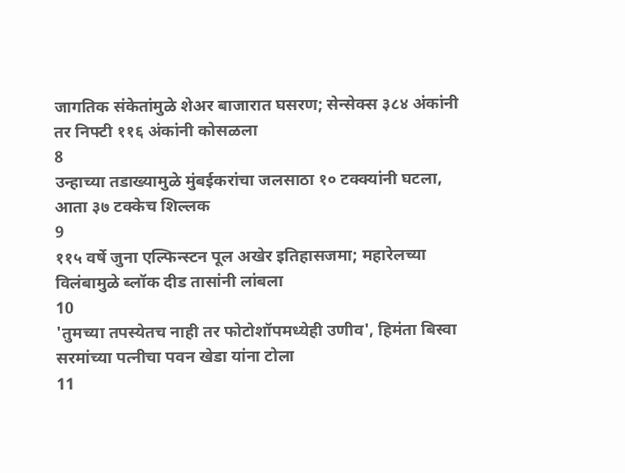जागतिक संकेतांमुळे शेअर बाजारात घसरण; सेन्सेक्स ३८४ अंकांनी तर निफ्टी ११६ अंकांनी कोसळला
8
उन्हाच्या तडाख्यामुळे मुंबईकरांचा जलसाठा १० टक्क्यांनी घटला, आता ३७ टक्केच शिल्लक
9
११५ वर्षे जुना एल्फिन्स्टन पूल अखेर इतिहासजमा; महारेलच्या विलंबामुळे ब्लॉक दीड तासांनी लांबला
10
'तुमच्या तपस्येतच नाही तर फोटोशॉपमध्येही उणीव', हिमंता बिस्वा सरमांच्या पत्नीचा पवन खेडा यांना टोला
11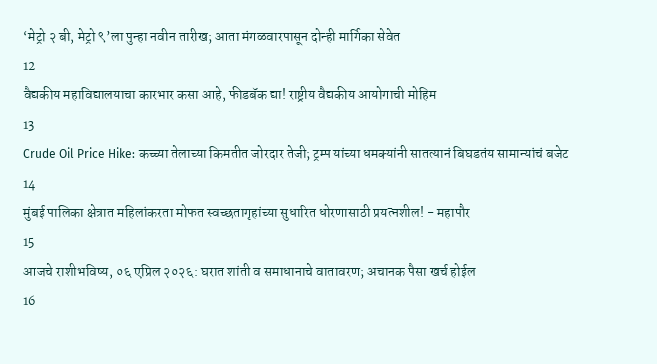‘मेट्रो २ बी, मेट्रो ९’ला पुन्हा नवीन तारीख; आता मंगळवारपासून दोन्ही मार्गिका सेवेत
12
वैद्यकीय महाविद्यालयाचा कारभार कसा आहे, फीडबॅक द्या! राष्ट्रीय वैद्यकीय आयोगाची मोहिम
13
Crude Oil Price Hike: कच्च्या तेलाच्या किमतीत जोरदार तेजी; ट्रम्प यांच्या धमक्यांनी सातत्यानं बिघडतंय सामान्यांचं बजेट
14
मुंबई पालिका क्षेत्रात महिलांकरता मोफत स्वच्छतागृहांच्या सुधारित धोरणासाठी प्रयत्नशील! - महापौर
15
आजचे राशीभविष्य, ०६ एप्रिल २०२६: घरात शांती व समाधानाचे वातावरण; अचानक पैसा खर्च होईल
16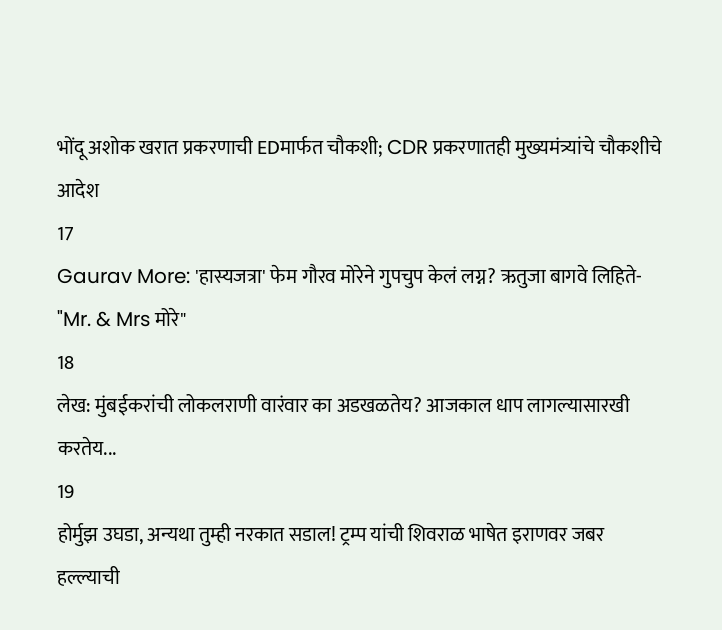भोंदू अशोक खरात प्रकरणाची EDमार्फत चौकशी; CDR प्रकरणातही मुख्यमंत्र्यांचे चौकशीचे आदेश
17
Gaurav More: 'हास्यजत्रा' फेम गौरव मोरेने गुपचुप केलं लग्न? ऋतुजा बागवे लिहिते- "Mr. & Mrs मोरे"
18
लेख: मुंबईकरांची लोकलराणी वारंवार का अडखळतेय? आजकाल धाप लागल्यासारखी करतेय...
19
होर्मुझ उघडा, अन्यथा तुम्ही नरकात सडाल! ट्रम्प यांची शिवराळ भाषेत इराणवर जबर हल्ल्याची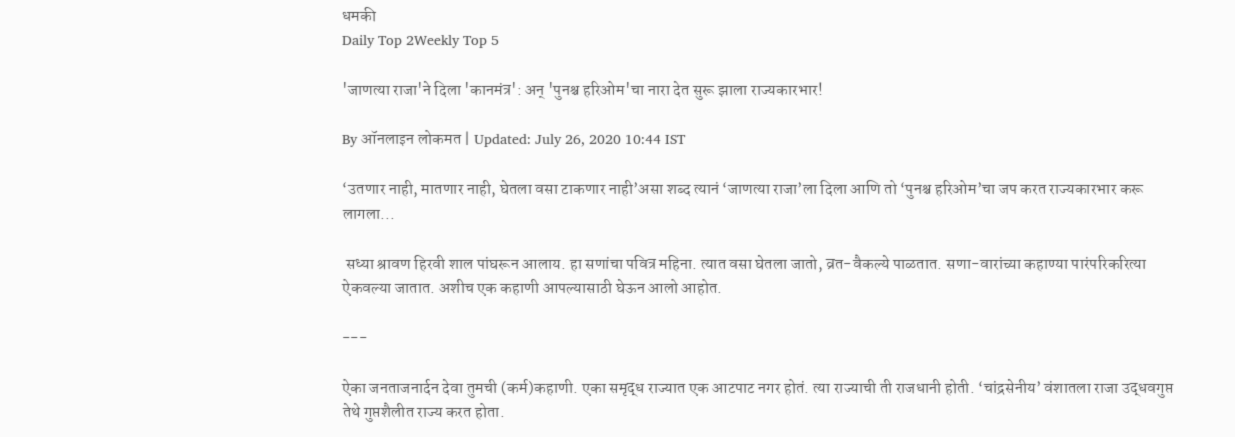धमकी
Daily Top 2Weekly Top 5

'जाणत्या राजा'ने दिला 'कानमंत्र': अन् 'पुनश्च हरिओम'चा नारा देत सुरू झाला राज्यकारभार!

By ऑनलाइन लोकमत | Updated: July 26, 2020 10:44 IST

‘उतणार नाही, मातणार नाही, घेतला वसा टाकणार नाही’असा शब्द त्यानं ‘जाणत्या राजा’ला दिला आणि तो ‘पुनश्च हरिओम’चा जप करत राज्यकारभार करू लागला...

 सध्या श्रावण हिरवी शाल पांघरून आलाय. हा सणांचा पवित्र महिना. त्यात वसा घेतला जातो, व्रत-वैकल्ये पाळतात. सणा-वारांच्या कहाण्या पारंपरिकरित्या ऐकवल्या जातात. अशीच एक कहाणी आपल्यासाठी घेऊन आलो आहोत.

---

ऐका जनताजनार्दन देवा तुमची (कर्म)कहाणी. एका समृद्ध राज्यात एक आटपाट नगर होतं. त्या राज्याची ती राजधानी होती. ‘चांद्रसेनीय’ वंशातला राजा उद्धवगुप्त तेथे गुप्तशैलीत राज्य करत होता.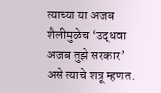त्याच्या या अजब शैलीमुळेच ‘उद्धवा अजब तुझे सरकार’ असे त्याचे शत्रू म्हणत.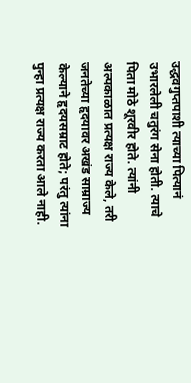उद्धवगुप्तपाशी त्याच्या पित्यानं उभारलेली चतुरंग सेना होती. त्याचे पिता मोठे शूरवीर होते. त्यांनी अल्पकाळात प्रत्यक्ष राज्य केले, तरी जनतेच्या हृदयावर अखंड साम्राज्य केल्याने हृदयसम्राट होते; परंतु त्यांना पुन्हा प्रत्यक्ष राज्य करता आले नाही.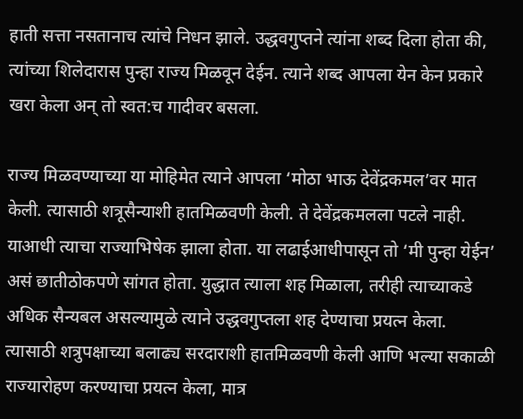हाती सत्ता नसतानाच त्यांचे निधन झाले. उद्धवगुप्तने त्यांना शब्द दिला होता की, त्यांच्या शिलेदारास पुन्हा राज्य मिळवून देईन. त्याने शब्द आपला येन केन प्रकारे खरा केला अन् तो स्वत:च गादीवर बसला.

राज्य मिळवण्याच्या या मोहिमेत त्याने आपला ‘मोठा भाऊ देवेंद्रकमल’वर मात केली. त्यासाठी शत्रूसैन्याशी हातमिळवणी केली. ते देवेंद्रकमलला पटले नाही. याआधी त्याचा राज्याभिषेक झाला होता. या लढाईआधीपासून तो ‘मी पुन्हा येईन’ असं छातीठोकपणे सांगत होता. युद्धात त्याला शह मिळाला, तरीही त्याच्याकडे अधिक सैन्यबल असल्यामुळे त्याने उद्धवगुप्तला शह देण्याचा प्रयत्न केला. त्यासाठी शत्रुपक्षाच्या बलाढ्य सरदाराशी हातमिळवणी केली आणि भल्या सकाळी राज्यारोहण करण्याचा प्रयत्न केला, मात्र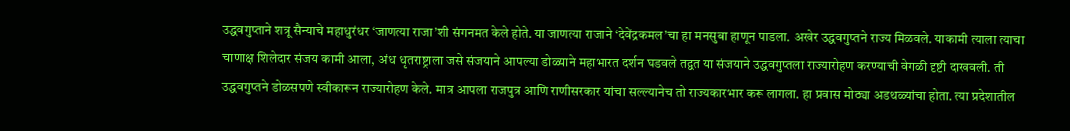उद्धवगुप्ताने शत्रू सैन्याचे महाधुरंधर ‘जाणत्या राजा’शी संगनमत केले होते. या जाणत्या राजाने ‘देवेंद्रकमल’चा हा मनसुबा हाणून पाडला. अखेर उद्धवगुप्तने राज्य मिळवले. याकामी त्याला त्याचा चाणाक्ष शिलेदार संजय कामी आला, अंध धृतराष्ट्राला जसे संजयाने आपल्या डोळ्याने महाभारत दर्शन घडवले तद्वत या संजयाने उद्धवगुप्तला राज्यारोहण करण्याची वेगळी दृष्टी दाखवली. ती उद्धवगुप्तने डोळसपणे स्वीकारून राज्यारोहण केले. मात्र आपला राजपुत्र आणि राणीसरकार यांचा सल्ल्यानेच तो राज्यकारभार करू लागला. हा प्रवास मोठ्या अडथळ्यांचा होता. त्या प्रदेशातील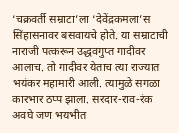‘चक्रवर्ती सम्राटा’ला ‘देवेंद्रकमला’स सिंहासनावर बसवायचे होते. या सम्राटाची नाराजी पत्करून उद्धवगुप्त गादीवर आलाच. तो गादीवर येताच त्या राज्यात भयंकर महामारी आली. त्यामुळे सगळा कारभार ठप्प झाला. सरदार-राव-रंक अवघे जण भयभीत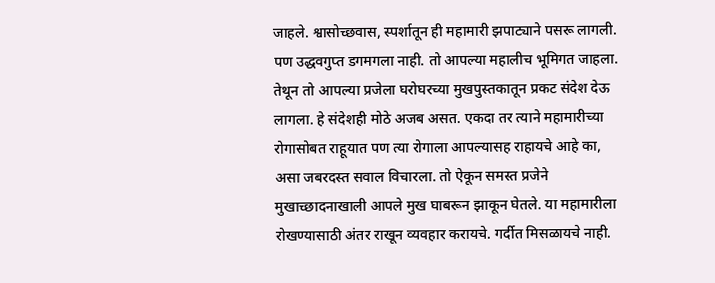जाहले. श्वासोच्छवास, स्पर्शातून ही महामारी झपाट्याने पसरू लागली. पण उद्धवगुप्त डगमगला नाही. तो आपल्या महालीच भूमिगत जाहला. तेथून तो आपल्या प्रजेला घरोघरच्या मुखपुस्तकातून प्रकट संदेश देऊ लागला. हे संदेशही मोठे अजब असत. एकदा तर त्याने महामारीच्या रोगासोबत राहूयात पण त्या रोगाला आपल्यासह राहायचे आहे का, असा जबरदस्त सवाल विचारला. तो ऐकून समस्त प्रजेने मुखाच्छादनाखाली आपले मुख घाबरून झाकून घेतले. या महामारीला रोखण्यासाठी अंतर राखून व्यवहार करायचे. गर्दीत मिसळायचे नाही.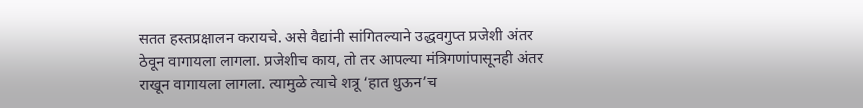सतत हस्तप्रक्षालन करायचे. असे वैद्यांनी सांगितल्याने उद्धवगुप्त प्रजेशी अंतर ठेवून वागायला लागला. प्रजेशीच काय, तो तर आपल्या मंत्रिगणांपासूनही अंतर राखून वागायला लागला. त्यामुळे त्याचे शत्रू ‘हात धुऊन’च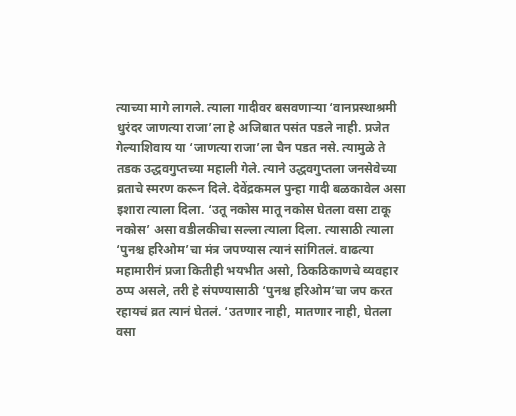त्याच्या मागे लागले. त्याला गादीवर बसवणाऱ्या ‘वानप्रस्थाश्रमी धुरंदर जाणत्या राजा’ला हे अजिबात पसंत पडले नाही. प्रजेत गेल्याशिवाय या ‘जाणत्या राजा’ला चैन पडत नसे. त्यामुळे ते तडक उद्धवगुप्तच्या महाली गेले. त्याने उद्धवगुप्तला जनसेवेच्या व्रताचे स्मरण करून दिले. देवेंद्रकमल पुन्हा गादी बळकावेल असा इशारा त्याला दिला. ‘उतू नकोस मातू नकोस घेतला वसा टाकू नकोस’ असा वडीलकीचा सल्ला त्याला दिला. त्यासाठी त्याला ‘पुनश्च हरिओम’चा मंत्र जपण्यास त्यानं सांगितलं. वाढत्या महामारीनं प्रजा कितीही भयभीत असो, ठिकठिकाणचे व्यवहार ठप्प असले, तरी हे संपण्यासाठी ‘पुनश्च हरिओम’चा जप करत रहायचं व्रत त्यानं घेतलं. ‘उतणार नाही, मातणार नाही, घेतला वसा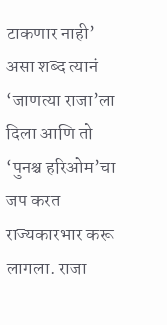टाकणार नाही’ असा शब्द त्यानं ‘जाणत्या राजा’ला दिला आणि तो ‘पुनश्च हरिओम’चा जप करत राज्यकारभार करू लागला. राजा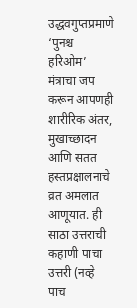उद्धवगुप्तप्रमाणे ‘पुनश्च हरिओम’ मंत्राचा जप करून आपणही शारीरिक अंतर, मुखाच्छादन आणि सतत हस्तप्रक्षालनाचे व्रत अमलात आणूयात. ही साठा उत्तराची कहाणी पाचा उत्तरी (नव्हे पाच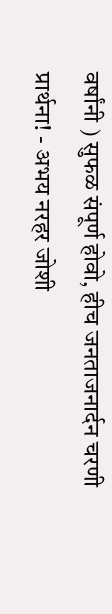वर्षांनी ) सुफळ संपूर्ण होवो, हीच जनताजनार्दन चरणी प्रार्थना! - अभय नरहर जोशी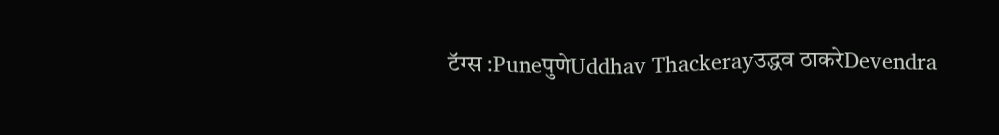टॅग्स :PuneपुणेUddhav Thackerayउद्धव ठाकरेDevendra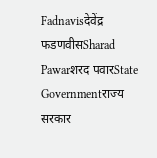Fadnavisदेवेंद्र फडणवीसSharad Pawarशरद पवारState Governmentराज्य सरकार